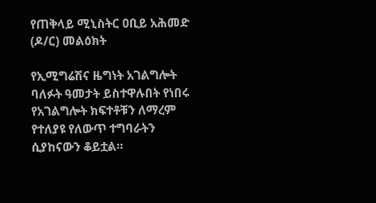የጠቅላይ ሚኒስትር ዐቢይ አሕመድ (ዶ/ር) መልዕክት

የኢሚግሬሽና ዜግነት አገልግሎት ባለፉት ዓመታት ይስተዋሉበት የነበሩ የአገልግሎት ክፍተቶቹን ለማረም የተለያዩ የለውጥ ተግባራትን ሲያከናውን ቆይቷል።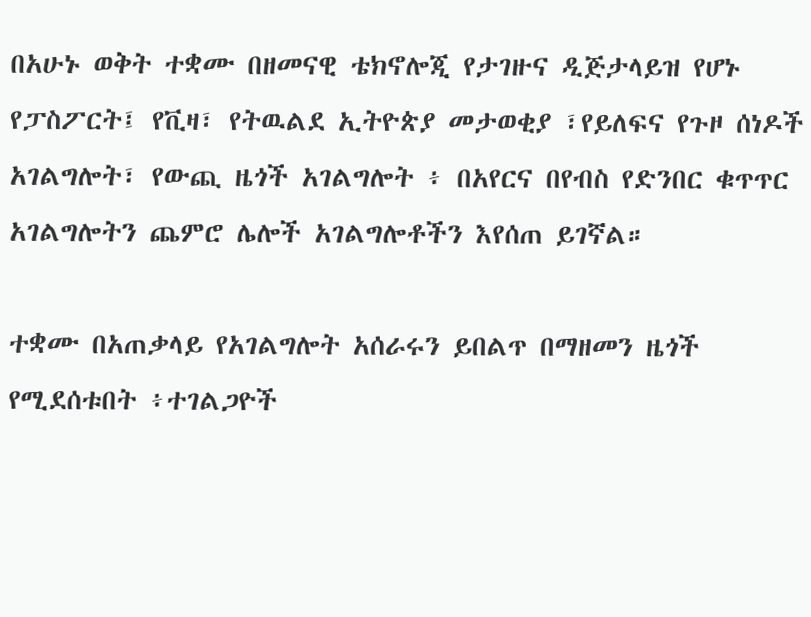በአሁኑ ወቅት ተቋሙ በዘመናዊ ቴክኖሎጂ የታገዙና ዲጅታላይዝ የሆኑ የፓስፖርት፤ የቪዛ፣ የትዉልደ ኢትዮጵያ መታወቂያ ፣የይለፍና የጉዞ ሰነዶች አገልግሎት፣ የውጪ ዜጎች አገልግሎት ፥ በአየርና በየብስ የድንበር ቁጥጥር አገልግሎትን ጨምሮ ሌሎች አገልግሎቶችን እየሰጠ ይገኛል።

ተቋሙ በአጠቃላይ የአገልግሎት አሰራሩን ይበልጥ በማዘመን ዜጎች የሚደሰቱበት ፥ተገልጋዮች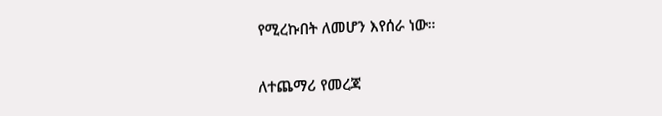የሚረኩበት ለመሆን እየሰራ ነው።

ለተጨማሪ የመረጃ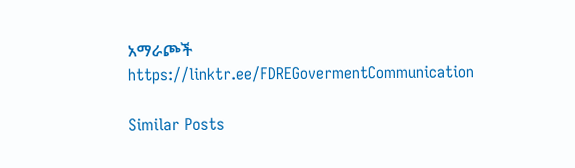አማራጮች
https://linktr.ee/FDREGovermentCommunication

Similar Posts